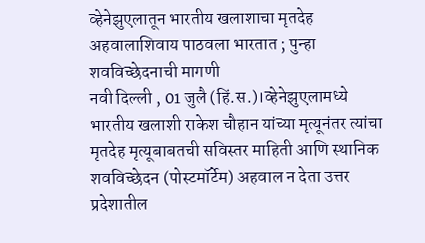व्हेनेझुएलातून भारतीय खलाशाचा मृतदेह अहवालाशिवाय पाठवला भारतात ; पुन्हा शवविच्छेदनाची मागणी
नवी दिल्ली , 01 जुलै (हिं.स.)।व्हेनेझुएलामध्ये भारतीय खलाशी राकेश चौहान यांच्या मृत्यूनंतर त्यांचा मृतदेह मृत्यूबाबतची सविस्तर माहिती आणि स्थानिक शवविच्छेदन (पोस्टमॉर्टेम) अहवाल न देता उत्तर प्रदेशातील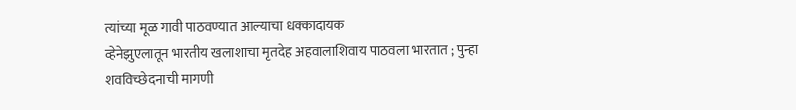त्यांच्या मूळ गावी पाठवण्यात आल्याचा धक्कादायक
व्हेनेझुएलातून भारतीय खलाशाचा मृतदेह अहवालाशिवाय पाठवला भारतात ; पुन्हा शवविच्छेदनाची मागणी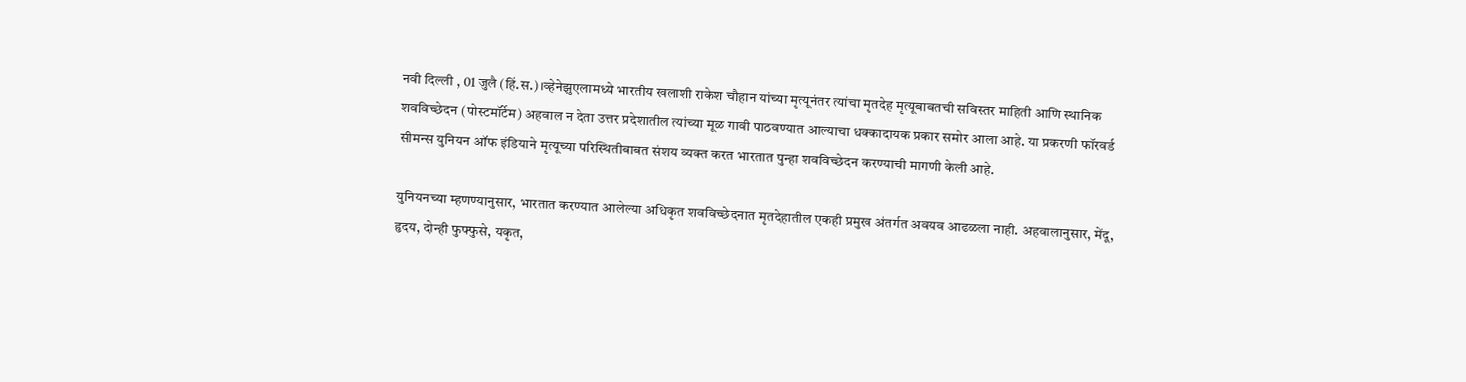नवी दिल्ली , 01 जुलै (हिं.स.)।व्हेनेझुएलामध्ये भारतीय खलाशी राकेश चौहान यांच्या मृत्यूनंतर त्यांचा मृतदेह मृत्यूबाबतची सविस्तर माहिती आणि स्थानिक शवविच्छेदन (पोस्टमॉर्टेम) अहवाल न देता उत्तर प्रदेशातील त्यांच्या मूळ गावी पाठवण्यात आल्याचा धक्कादायक प्रकार समोर आला आहे. या प्रकरणी फॉरवर्ड सीमन्स युनियन ऑफ इंडियाने मृत्यूच्या परिस्थितीबाबत संशय व्यक्त करत भारतात पुन्हा शवविच्छेदन करण्याची मागणी केली आहे.

युनियनच्या म्हणण्यानुसार, भारतात करण्यात आलेल्या अधिकृत शवविच्छेदनात मृतदेहातील एकही प्रमुख अंतर्गत अवयव आढळला नाही. अहवालानुसार, मेंदू, हृदय, दोन्ही फुफ्फुसे, यकृत,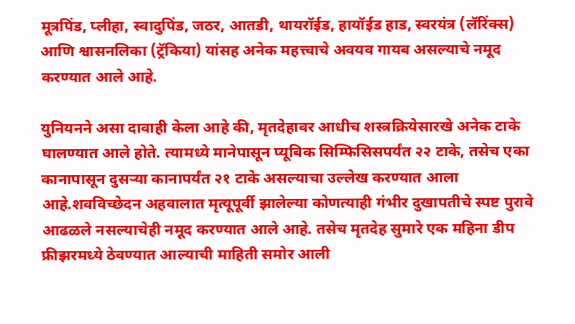मूत्रपिंड, प्लीहा, स्वादुपिंड, जठर, आतडी, थायरॉईड, हायॉईड हाड, स्वरयंत्र (लॅरिंक्स) आणि श्वासनलिका (ट्रॅकिया) यांसह अनेक महत्त्वाचे अवयव गायब असल्याचे नमूद करण्यात आले आहे.

युनियनने असा दावाही केला आहे की, मृतदेहावर आधीच शस्त्रक्रियेसारखे अनेक टाके घालण्यात आले होते. त्यामध्ये मानेपासून प्यूबिक सिम्फिसिसपर्यंत २२ टाके, तसेच एका कानापासून दुसऱ्या कानापर्यंत २१ टाके असल्याचा उल्लेख करण्यात आला आहे.शवविच्छेदन अहवालात मृत्यूपूर्वी झालेल्या कोणत्याही गंभीर दुखापतीचे स्पष्ट पुरावे आढळले नसल्याचेही नमूद करण्यात आले आहे. तसेच मृतदेह सुमारे एक महिना डीप फ्रीझरमध्ये ठेवण्यात आल्याची माहिती समोर आली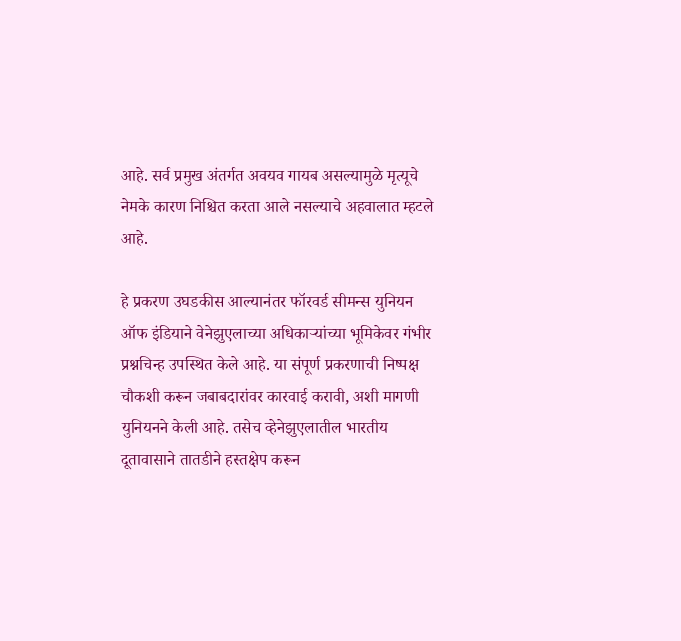आहे. सर्व प्रमुख अंतर्गत अवयव गायब असल्यामुळे मृत्यूचे नेमके कारण निश्चित करता आले नसल्याचे अहवालात म्हटले आहे.

हे प्रकरण उघडकीस आल्यानंतर फॉरवर्ड सीमन्स युनियन ऑफ इंडियाने वेनेझुएलाच्या अधिकाऱ्यांच्या भूमिकेवर गंभीर प्रश्नचिन्ह उपस्थित केले आहे. या संपूर्ण प्रकरणाची निष्पक्ष चौकशी करून जबाबदारांवर कारवाई करावी, अशी मागणी युनियनने केली आहे. तसेच व्हेनेझुएलातील भारतीय दूतावासाने तातडीने हस्तक्षेप करून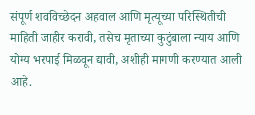संपूर्ण शवविच्छेदन अहवाल आणि मृत्यूच्या परिस्थितीची माहिती जाहीर करावी, तसेच मृताच्या कुटुंबाला न्याय आणि योग्य भरपाई मिळवून द्यावी, अशीही मागणी करण्यात आली आहे.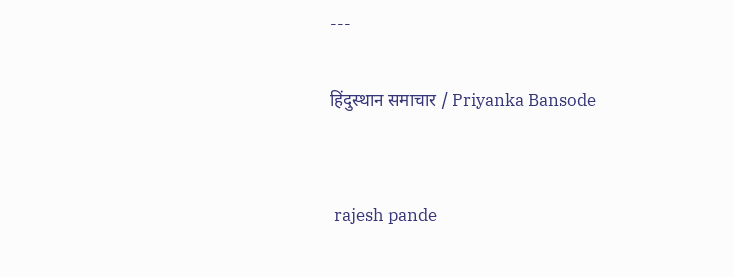---

हिंदुस्थान समाचार / Priyanka Bansode


 rajesh pande